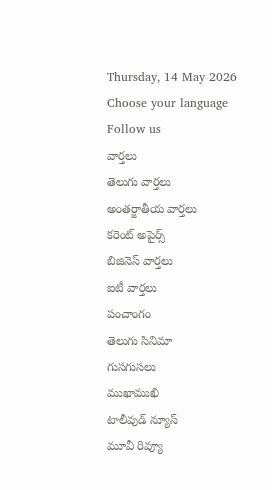Thursday, 14 May 2026
Choose your language
Follow us
వార్తలు
తెలుగు వార్తలు
అంతర్జాతీయ వార్తలు
కరెంట్ అపైర్స్
బిజినెస్ వార్తలు
ఐటీ వార్తలు
పంచాంగం
తెలుగు సినిమా
గుసగుసలు
ముఖాముఖి
టాలీవుడ్ న్యూస్
మూవీ రివ్యూ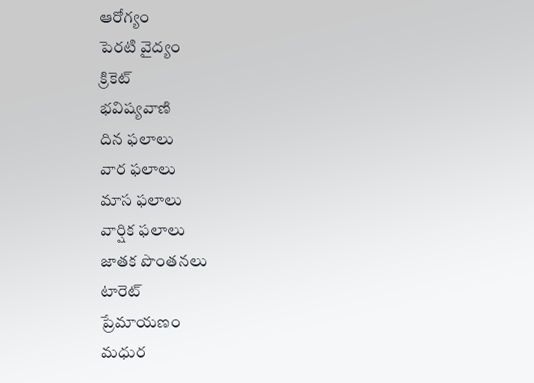ఆరోగ్యం
పెరటి వైద్యం
క్రికెట్
భవిష్యవాణి
దిన ఫలాలు
వార ఫలాలు
మాస ఫలాలు
వార్షిక ఫలాలు
జాతక పొంతనలు
టారెట్
ప్రేమాయణం
మధుర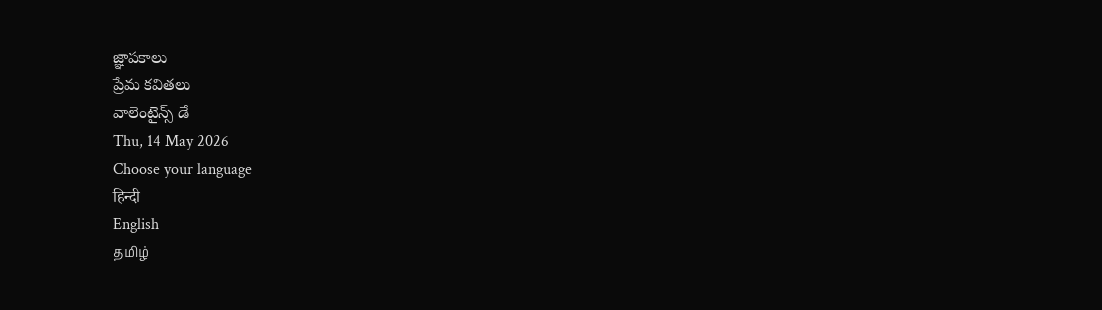జ్ఞాపకాలు
ప్రేమ కవితలు
వాలెంటైన్స్ డే
Thu, 14 May 2026
Choose your language
हिन्दी
English
தமிழ்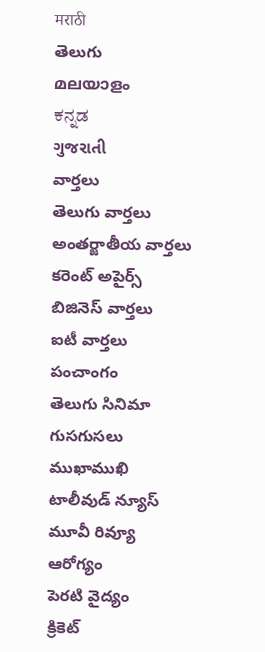मराठी
తెలుగు
മലയാളം
ಕನ್ನಡ
ગુજરાતી
వార్తలు
తెలుగు వార్తలు
అంతర్జాతీయ వార్తలు
కరెంట్ అపైర్స్
బిజినెస్ వార్తలు
ఐటీ వార్తలు
పంచాంగం
తెలుగు సినిమా
గుసగుసలు
ముఖాముఖి
టాలీవుడ్ న్యూస్
మూవీ రివ్యూ
ఆరోగ్యం
పెరటి వైద్యం
క్రికెట్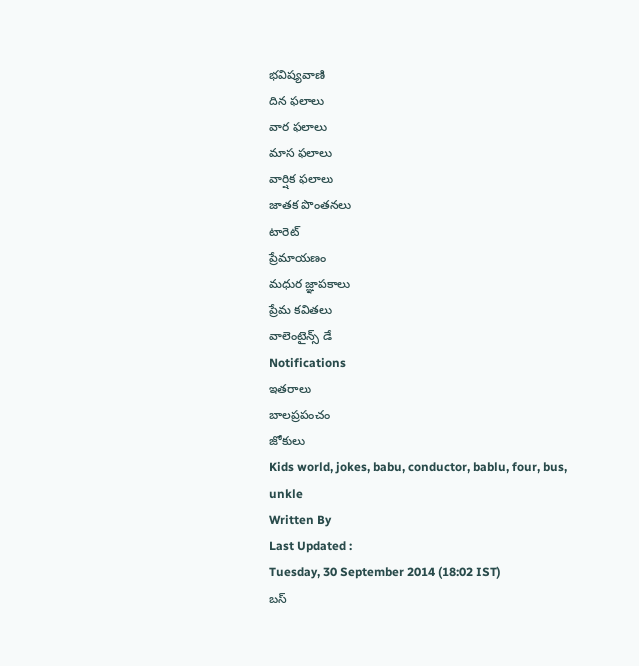భవిష్యవాణి
దిన ఫలాలు
వార ఫలాలు
మాస ఫలాలు
వార్షిక ఫలాలు
జాతక పొంతనలు
టారెట్
ప్రేమాయణం
మధుర జ్ఞాపకాలు
ప్రేమ కవితలు
వాలెంటైన్స్ డే
Notifications
ఇతరాలు
బాలప్రపంచం
జోకులు
Kids world, jokes, babu, conductor, bablu, four, bus, unkle
Written By
Last Updated :
Tuesday, 30 September 2014 (18:02 IST)
బస్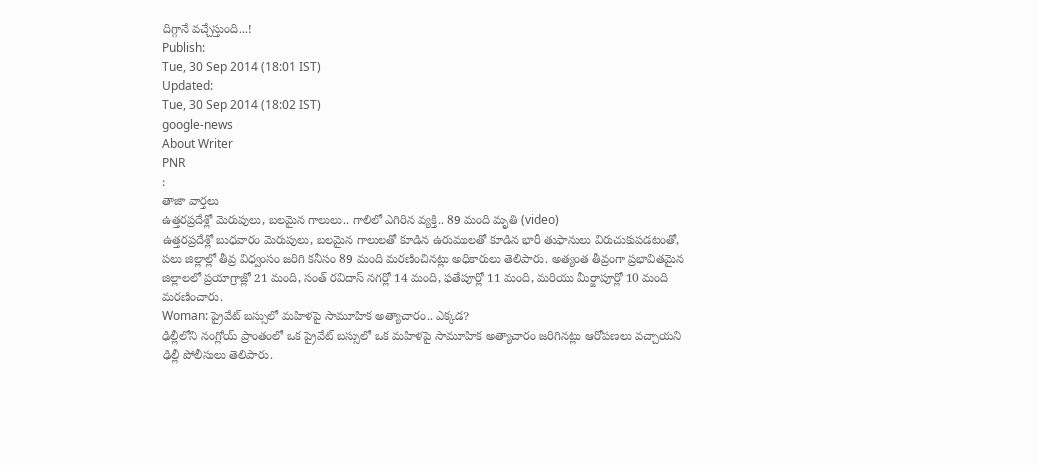దిగ్గానే వచ్చేస్తుంది...!
Publish:
Tue, 30 Sep 2014 (18:01 IST)
Updated:
Tue, 30 Sep 2014 (18:02 IST)
google-news
About Writer
PNR
:
తాజా వార్తలు
ఉత్తరప్రదేశ్లో మెరుపులు, బలమైన గాలులు.. గాలిలో ఎగిరిన వ్యక్తి.. 89 మంది మృతి (video)
ఉత్తరప్రదేశ్లో బుధవారం మెరుపులు, బలమైన గాలులతో కూడిన ఉరుములతో కూడిన భారీ తుఫానులు విరుచుకుపడటంతో, పలు జిల్లాల్లో తీవ్ర విధ్వంసం జరిగి కనీసం 89 మంది మరణించినట్లు అధికారులు తెలిపారు. అత్యంత తీవ్రంగా ప్రభావితమైన జిల్లాలలో ప్రయాగ్రాజ్లో 21 మంది, సంత్ రవిదాస్ నగర్లో 14 మంది, ఫతేపూర్లో 11 మంది, మరియు మీర్జాపూర్లో 10 మంది మరణించారు.
Woman: ప్రైవేట్ బస్సులో మహిళపై సామూహిక అత్యాచారం.. ఎక్కడ?
ఢిల్లీలోని నంగ్లోయ్ ప్రాంతంలో ఒక ప్రైవేట్ బస్సులో ఒక మహిళపై సామూహిక అత్యాచారం జరిగినట్లు ఆరోపణలు వచ్చాయని ఢిల్లీ పోలీసులు తెలిపారు.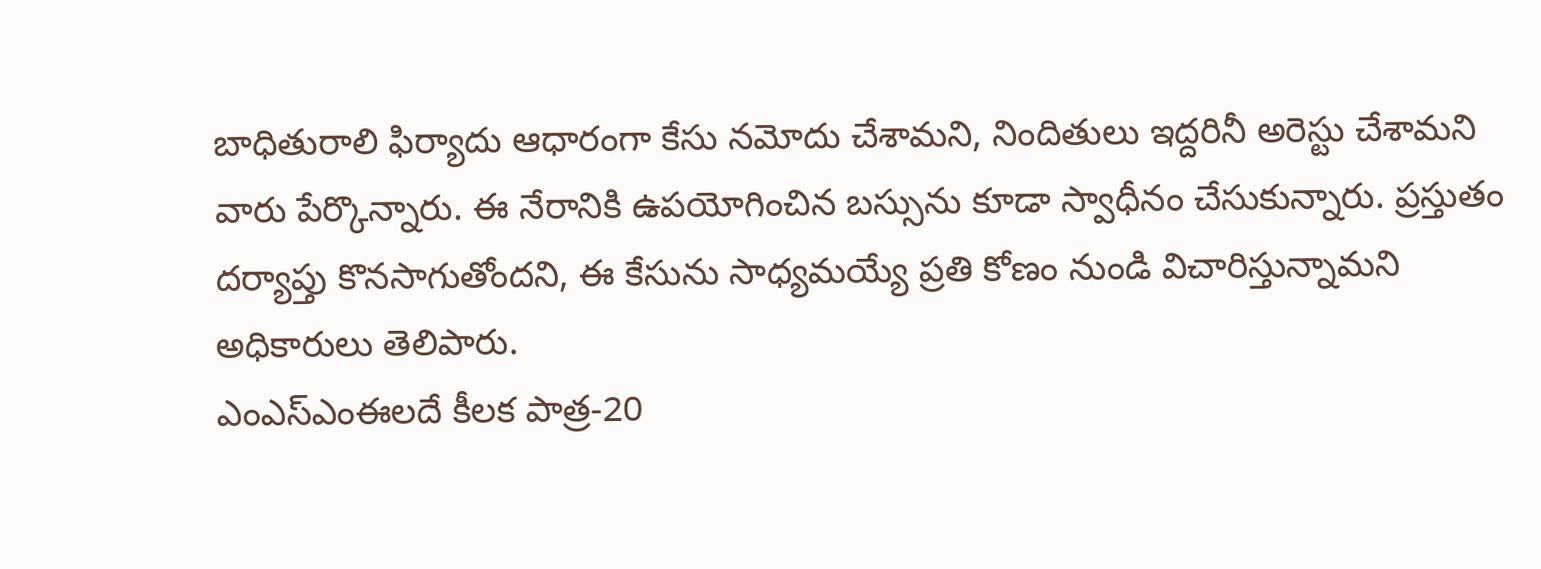బాధితురాలి ఫిర్యాదు ఆధారంగా కేసు నమోదు చేశామని, నిందితులు ఇద్దరినీ అరెస్టు చేశామని వారు పేర్కొన్నారు. ఈ నేరానికి ఉపయోగించిన బస్సును కూడా స్వాధీనం చేసుకున్నారు. ప్రస్తుతం దర్యాప్తు కొనసాగుతోందని, ఈ కేసును సాధ్యమయ్యే ప్రతి కోణం నుండి విచారిస్తున్నామని అధికారులు తెలిపారు.
ఎంఎస్ఎంఈలదే కీలక పాత్ర-20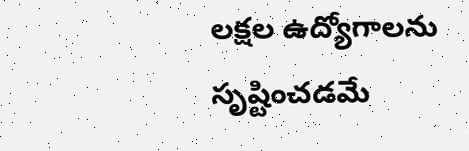లక్షల ఉద్యోగాలను సృష్టించడమే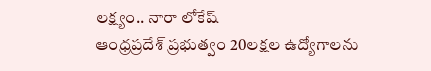లక్ష్యం.. నారా లోకేష్
ఆంధ్రప్రదేశ్ ప్రభుత్వం 20లక్షల ఉద్యోగాలను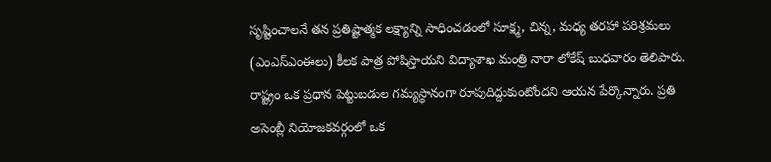సృష్టించాలనే తన ప్రతిష్టాత్మక లక్ష్యాన్ని సాధించడంలో సూక్ష్మ, చిన్న, మధ్య తరహా పరిశ్రమలు (ఎంఎస్ఎంఈలు) కీలక పాత్ర పోషిస్తాయని విద్యాశాఖ మంత్రి నారా లోకేష్ బుధవారం తెలిపారు. రాష్ట్రం ఒక ప్రధాన పెట్టుబడుల గమ్యస్థానంగా రూపుదిద్దుకుంటోందని ఆయన పేర్కొన్నారు. ప్రతి అసెంబ్లీ నియోజకవర్గంలో ఒక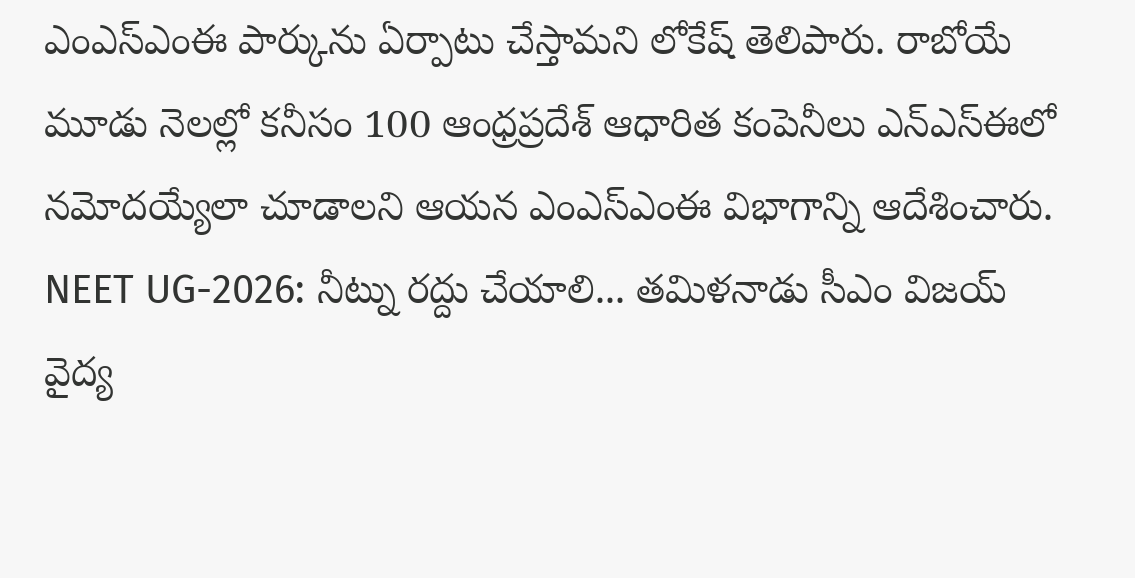ఎంఎస్ఎంఈ పార్కును ఏర్పాటు చేస్తామని లోకేష్ తెలిపారు. రాబోయే మూడు నెలల్లో కనీసం 100 ఆంధ్రప్రదేశ్ ఆధారిత కంపెనీలు ఎన్ఎస్ఈలో నమోదయ్యేలా చూడాలని ఆయన ఎంఎస్ఎంఈ విభాగాన్ని ఆదేశించారు.
NEET UG-2026: నీట్ను రద్దు చేయాలి... తమిళనాడు సీఎం విజయ్
వైద్య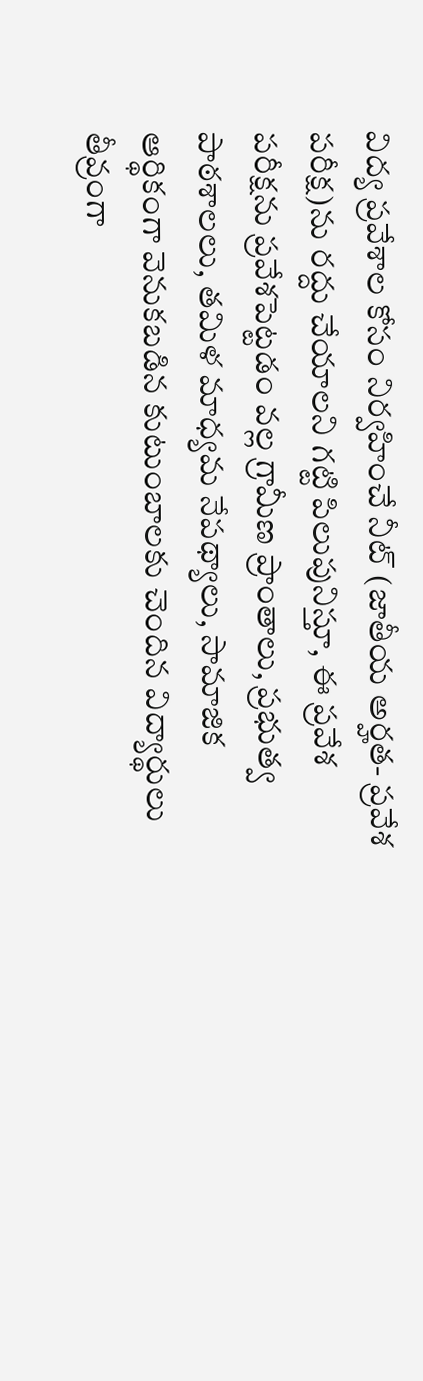విద్య ప్రవేశాల కోసం నిర్వహించే నీట్ (జాతీయ అర్హత- ప్రవేశ పరీక్ష)ను రద్దు చేయాలని గట్టి పిలుపునిస్తూ, ఈ ప్రవేశ పరీక్షను ప్రవేశపెట్టడం వల్ల గ్రామీణ ప్రాంతాలు, ప్రభుత్వ పాఠశాలలు, తమిళ మాధ్యమ నేపథ్యాలు, సామాజిక ఆర్థికంగా వెనుకబడిన కుటుంబాలకు చెందిన విద్యార్థులు తీవ్రంగా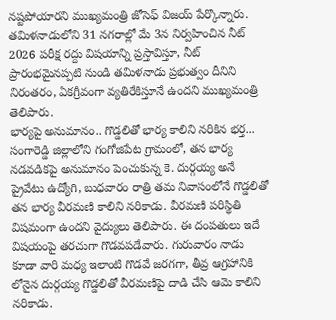నష్టపోయారని ముఖ్యమంత్రి జోసెఫ్ విజయ్ పేర్కొన్నారు. తమిళనాడులోని 31 నగరాల్లో మే 3న నిర్వహించిన నీట్ 2026 పరీక్ష రద్దు విషయాన్ని ప్రస్తావిస్తూ, నీట్ ప్రారంభమైనప్పటి నుండి తమిళనాడు ప్రభుత్వం దీనిని నిరంతరం, ఏకగ్రీవంగా వ్యతిరేకిస్తూనే ఉందని ముఖ్యమంత్రి తెలిపారు.
భార్యపై అనుమానం.. గొడ్డలితో భార్య కాలిని నరికిన భర్త...
సంగారెడ్డి జిల్లాలోని గంగోజిపేట గ్రామంలో, తన భార్య నడవడికపై అనుమానం పెంచుకున్న కె. దుర్గయ్య అనే ప్రైవేటు ఉద్యోగి, బుధవారం రాత్రి తమ నివాసంలోనే గొడ్డలితో తన భార్య వీరమణి కాలిని నరికాడు. వీరమణి పరిస్థితి విషమంగా ఉందని వైద్యులు తెలిపారు. ఈ దంపతులు ఇదే విషయంపై తరచుగా గొడవపడేవారు. గురువారం నాడు కూడా వారి మధ్య ఇలాంటి గొడవే జరగగా, తీవ్ర ఆగ్రహానికి లోనైన దుర్గయ్య గొడ్డలితో వీరమణిపై దాడి చేసి ఆమె కాలిని నరికాడు.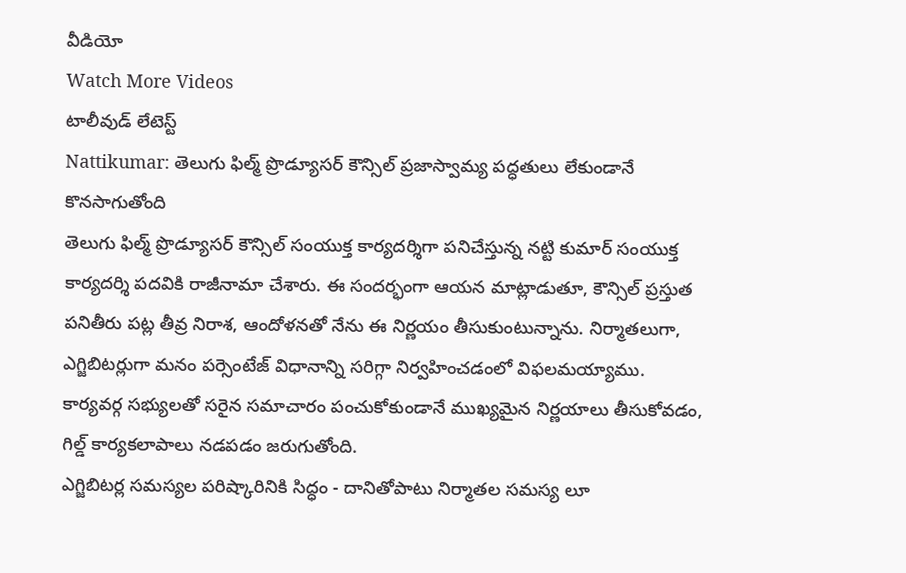వీడియో
Watch More Videos
టాలీవుడ్ లేటెస్ట్
Nattikumar: తెలుగు ఫిల్మ్ ప్రొడ్యూసర్ కౌన్సిల్ ప్రజాస్వామ్య పద్ధతులు లేకుండానే కొనసాగుతోంది
తెలుగు ఫిల్మ్ ప్రొడ్యూసర్ కౌన్సిల్ సంయుక్త కార్యదర్శిగా పనిచేస్తున్న నట్టి కుమార్ సంయుక్త కార్యదర్శి పదవికి రాజీనామా చేశారు. ఈ సందర్భంగా ఆయన మాట్లాడుతూ, కౌన్సిల్ ప్రస్తుత పనితీరు పట్ల తీవ్ర నిరాశ, ఆందోళనతో నేను ఈ నిర్ణయం తీసుకుంటున్నాను. నిర్మాతలుగా, ఎగ్జిబిటర్లుగా మనం పర్సెంటేజ్ విధానాన్ని సరిగ్గా నిర్వహించడంలో విఫలమయ్యాము. కార్యవర్గ సభ్యులతో సరైన సమాచారం పంచుకోకుండానే ముఖ్యమైన నిర్ణయాలు తీసుకోవడం, గిల్డ్ కార్యకలాపాలు నడపడం జరుగుతోంది.
ఎగ్జిబిటర్ల సమస్యల పరిష్కారినికి సిద్ధం - దానితోపాటు నిర్మాతల సమస్య లూ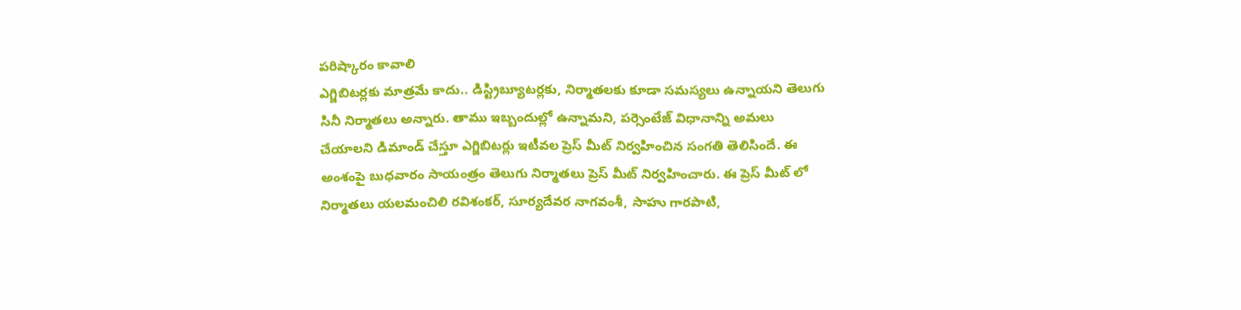పరిష్కారం కావాలి
ఎగ్జిబిటర్లకు మాత్రమే కాదు.. డిస్ట్రిబ్యూటర్లకు, నిర్మాతలకు కూడా సమస్యలు ఉన్నాయని తెలుగు సినీ నిర్మాతలు అన్నారు. తాము ఇబ్బందుల్లో ఉన్నామని, పర్సెంటేజ్ విధానాన్ని అమలు చేయాలని డిమాండ్ చేస్తూ ఎగ్జిబిటర్లు ఇటీవల ప్రెస్ మీట్ నిర్వహించిన సంగతి తెలిసిందే. ఈ అంశంపై బుధవారం సాయంత్రం తెలుగు నిర్మాతలు ప్రెస్ మీట్ నిర్వహించారు. ఈ ప్రెస్ మీట్ లో నిర్మాతలు యలమంచిలి రవిశంకర్, సూర్యదేవర నాగవంశీ, సాహు గారపాటి,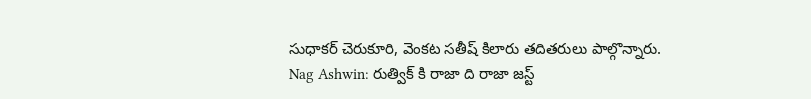సుధాకర్ చెరుకూరి, వెంకట సతీష్ కిలారు తదితరులు పాల్గొన్నారు.
Nag Ashwin: రుత్విక్ కి రాజా ది రాజా జస్ట్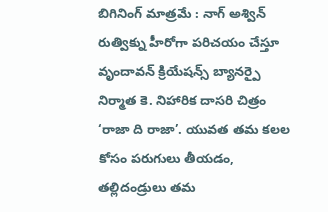బిగినింగ్ మాత్రమే : నాగ్ అశ్విన్
రుత్విక్ను హీరోగా పరిచయం చేస్తూ వృందావన్ క్రియేషన్స్ బ్యానర్పై నిర్మాత కె. నిహారిక దాసరి చిత్రం ‘రాజా ది రాజా’. యువత తమ కలల కోసం పరుగులు తీయడం, తల్లిదండ్రులు తమ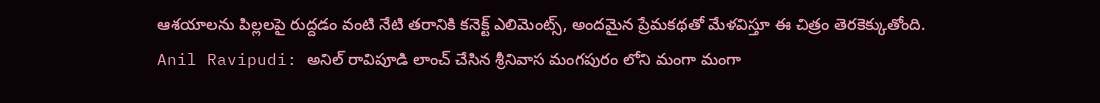ఆశయాలను పిల్లలపై రుద్దడం వంటి నేటి తరానికి కనెక్ట్ ఎలిమెంట్స్, అందమైన ప్రేమకథతో మేళవిస్తూ ఈ చిత్రం తెరకెక్కుతోంది.
Anil Ravipudi: అనిల్ రావిపూడి లాంచ్ చేసిన శ్రీనివాస మంగపురం లోని మంగా మంగా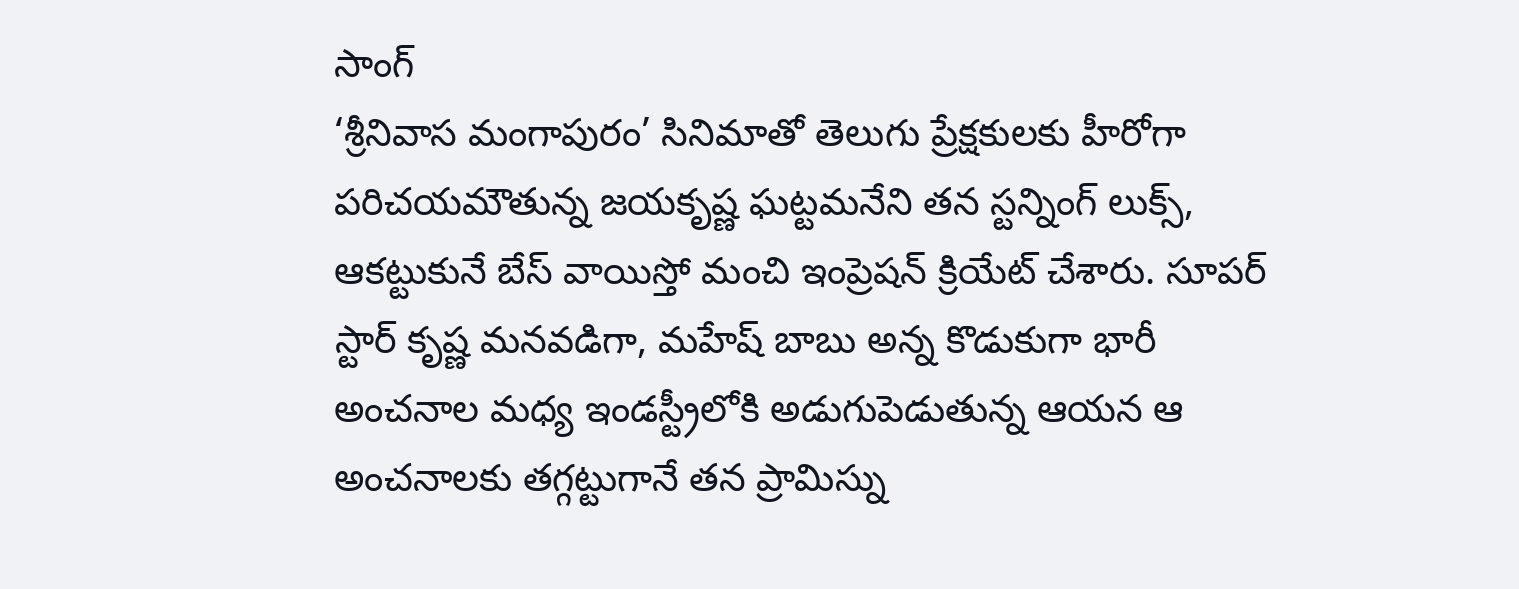సాంగ్
‘శ్రీనివాస మంగాపురం’ సినిమాతో తెలుగు ప్రేక్షకులకు హీరోగా పరిచయమౌతున్న జయకృష్ణ ఘట్టమనేని తన స్టన్నింగ్ లుక్స్, ఆకట్టుకునే బేస్ వాయిస్తో మంచి ఇంప్రెషన్ క్రియేట్ చేశారు. సూపర్ స్టార్ కృష్ణ మనవడిగా, మహేష్ బాబు అన్న కొడుకుగా భారీ అంచనాల మధ్య ఇండస్ట్రీలోకి అడుగుపెడుతున్న ఆయన ఆ అంచనాలకు తగ్గట్టుగానే తన ప్రామిస్ను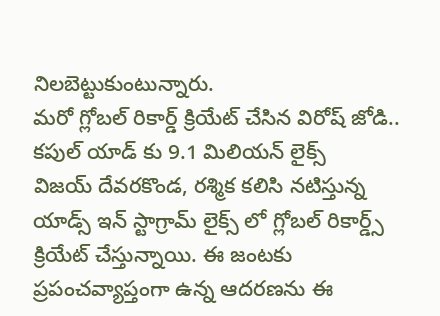నిలబెట్టుకుంటున్నారు.
మరో గ్లోబల్ రికార్డ్ క్రియేట్ చేసిన విరోష్ జోడి.. కపుల్ యాడ్ కు 9.1 మిలియన్ లైక్స్
విజయ్ దేవరకొండ, రశ్మిక కలిసి నటిస్తున్న యాడ్స్ ఇన్ స్టాగ్రామ్ లైక్స్ లో గ్లోబల్ రికార్డ్స్ క్రియేట్ చేస్తున్నాయి. ఈ జంటకు ప్రపంచవ్యాప్తంగా ఉన్న ఆదరణను ఈ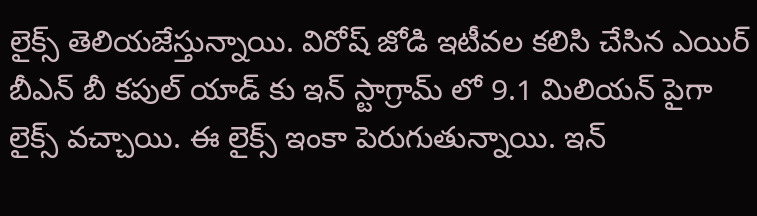లైక్స్ తెలియజేస్తున్నాయి. విరోష్ జోడి ఇటీవల కలిసి చేసిన ఎయిర్ బీఎన్ బీ కపుల్ యాడ్ కు ఇన్ స్టాగ్రామ్ లో 9.1 మిలియన్ పైగా లైక్స్ వచ్చాయి. ఈ లైక్స్ ఇంకా పెరుగుతున్నాయి. ఇన్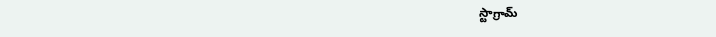స్టాగ్రామ్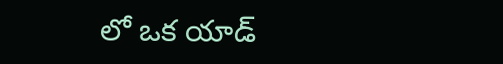లో ఒక యాడ్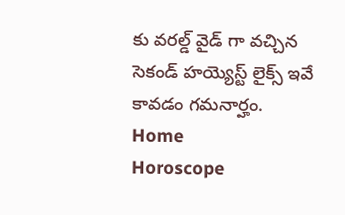కు వరల్డ్ వైడ్ గా వచ్చిన సెకండ్ హయ్యెస్ట్ లైక్స్ ఇవే కావడం గమనార్హం.
Home
Horoscope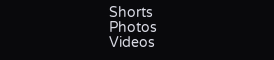Shorts
Photos
Videos